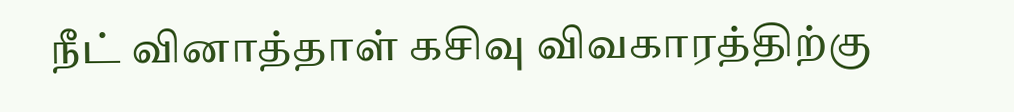நீட் வினாத்தாள் கசிவு விவகாரத்திற்கு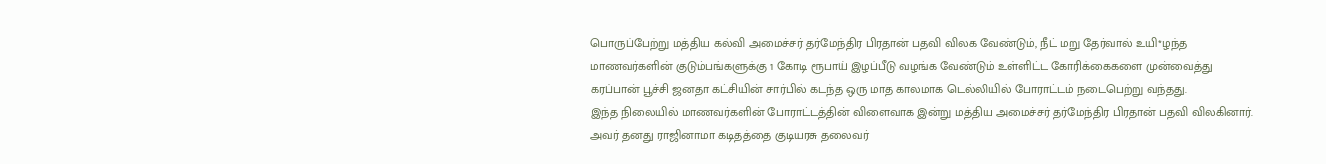பொருப்பேற்று மத்திய கல்வி அமைச்சர் தர்மேந்திர பிரதான் பதவி விலக வேண்டும், நீட் மறு தேர்வால் உயி*ழந்த மாணவர்களின் குடும்பங்களுக்கு 1 கோடி ரூபாய் இழப்பீடு வழங்க வேண்டும் உள்ளிட்ட கோரிக்கைகளை முன்வைத்து கரப்பான் பூச்சி ஜனதா கட்சியின் சார்பில் கடந்த ஒரு மாத காலமாக டெல்லியில் போராட்டம் நடைபெற்று வந்தது.
இந்த நிலையில் மாணவர்களின் போராட்டத்தின் விளைவாக இன்று மத்திய அமைச்சர் தர்மேந்திர பிரதான் பதவி விலகினார். அவர் தனது ராஜினாமா கடிதத்தை குடியரசு தலைவர்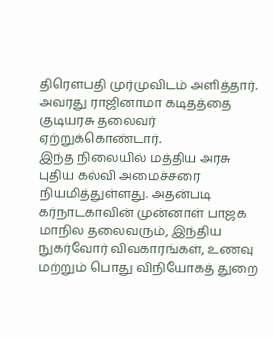திரெளபதி முர்முவிடம் அளித்தார். அவரது ராஜினாமா கடிதத்தை குடியரசு தலைவர் ஏற்றுக்கொண்டார்.
இந்த நிலையில் மத்திய அரசு புதிய கல்வி அமைச்சரை நியமித்துள்ளது. அதன்படி கர்நாடகாவின் முன்னாள் பாஜக மாநில தலைவரும், இந்திய நுகர்வோர் விவகாரங்கள், உணவு மற்றும் பொது விநியோகத் துறை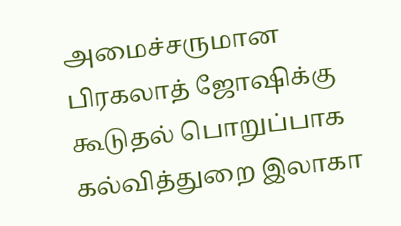அமைச்சருமான பிரகலாத் ஜோஷிக்கு கூடுதல் பொறுப்பாக கல்வித்துறை இலாகா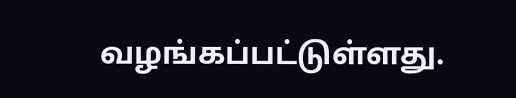வழங்கப்பட்டுள்ளது.